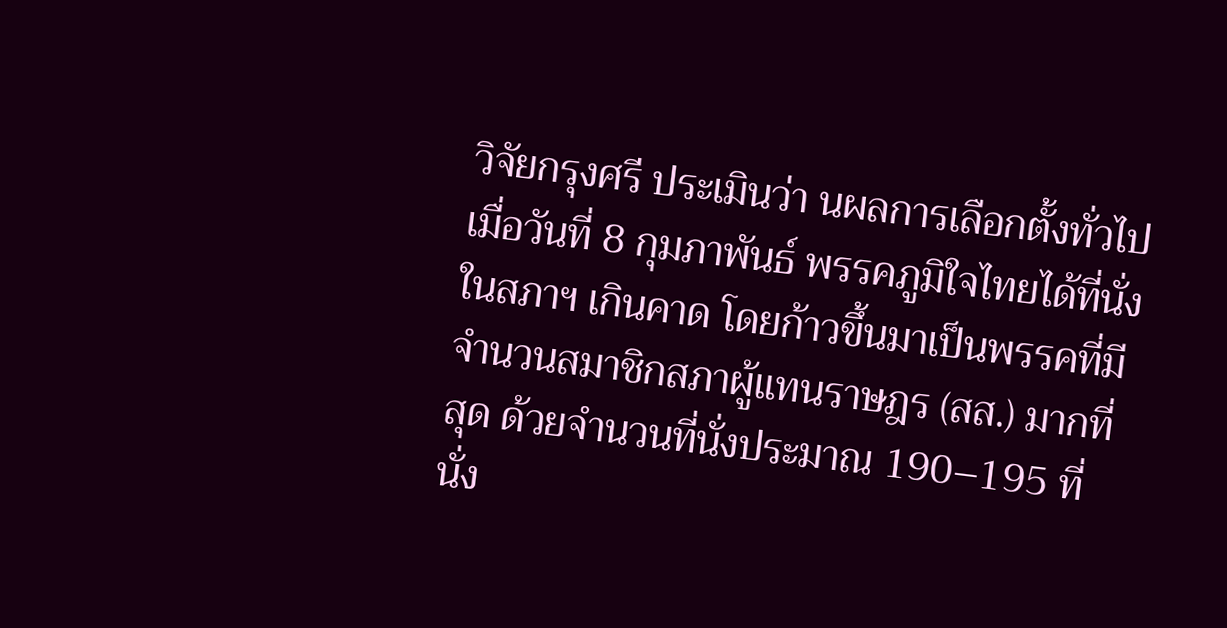วิจัยกรุงศรี ประเมินว่า นผลการเลือกตั้งทั่วไปเมื่อวันที่ 8 กุมภาพันธ์ พรรคภูมิใจไทยได้ที่นั่งในสภาฯ เกินคาด โดยก้าวขึ้นมาเป็นพรรคที่มีจำนวนสมาชิกสภาผู้แทนราษฎร (สส.) มากที่สุด ด้วยจำนวนที่นั่งประมาณ 190–195 ที่นั่ง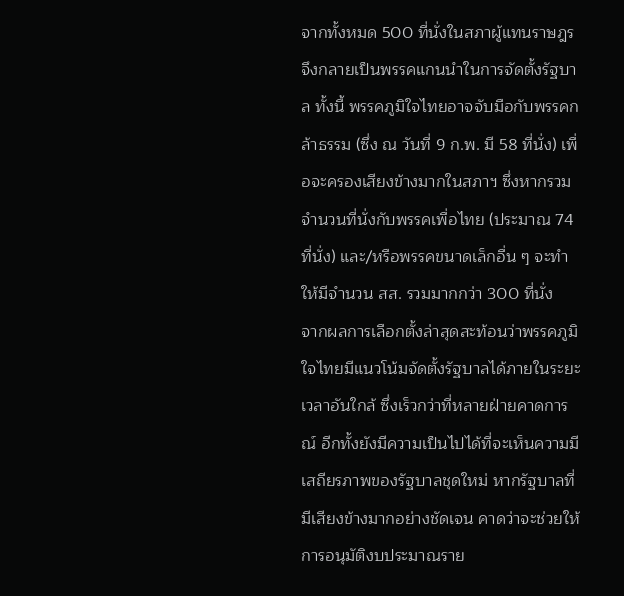จากทั้งหมด 500 ที่นั่งในสภาผู้แทนราษฎร จึงกลายเป็นพรรคแกนนำในการจัดตั้งรัฐบาล ทั้งนี้ พรรคภูมิใจไทยอาจจับมือกับพรรคกล้าธรรม (ซึ่ง ณ วันที่ 9 ก.พ. มี 58 ที่นั่ง) เพื่อจะครองเสียงข้างมากในสภาฯ ซึ่งหากรวมจำนวนที่นั่งกับพรรคเพื่อไทย (ประมาณ 74 ที่นั่ง) และ/หรือพรรคขนาดเล็กอื่น ๆ จะทำให้มีจำนวน สส. รวมมากกว่า 300 ที่นั่ง
จากผลการเลือกตั้งล่าสุดสะท้อนว่าพรรคภูมิใจไทยมีแนวโน้มจัดตั้งรัฐบาลได้ภายในระยะเวลาอันใกล้ ซึ่งเร็วกว่าที่หลายฝ่ายคาดการณ์ อีกทั้งยังมีความเป็นไปได้ที่จะเห็นความมีเสถียรภาพของรัฐบาลชุดใหม่ หากรัฐบาลที่มีเสียงข้างมากอย่างชัดเจน คาดว่าจะช่วยให้การอนุมัติงบประมาณราย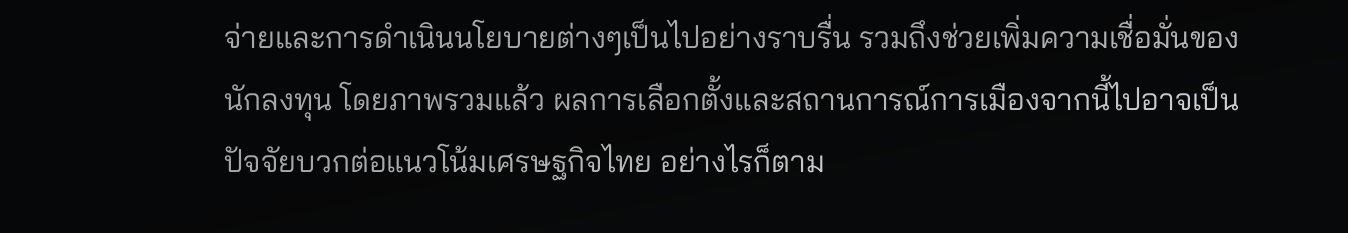จ่ายและการดำเนินนโยบายต่างๆเป็นไปอย่างราบรื่น รวมถึงช่วยเพิ่มความเชื่อมั่นของนักลงทุน โดยภาพรวมแล้ว ผลการเลือกตั้งและสถานการณ์การเมืองจากนี้ไปอาจเป็นปัจจัยบวกต่อแนวโน้มเศรษฐกิจไทย อย่างไรก็ตาม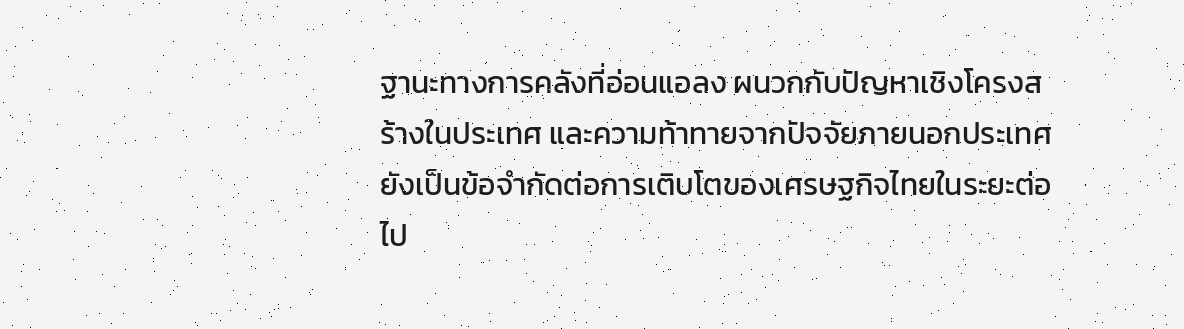ฐานะทางการคลังที่อ่อนแอลง ผนวกกับปัญหาเชิงโครงสร้างในประเทศ และความท้าทายจากปัจจัยภายนอกประเทศยังเป็นข้อจำกัดต่อการเติบโตของเศรษฐกิจไทยในระยะต่อไป